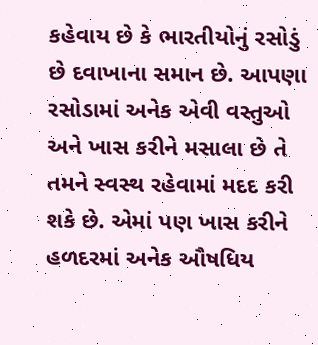કહેવાય છે કે ભારતીયોનું રસોડું છે દવાખાના સમાન છે. આપણા રસોડામાં અનેક એવી વસ્તુઓ અને ખાસ કરીને મસાલા છે તે તમને સ્વસ્થ રહેવામાં મદદ કરી શકે છે. એમાં પણ ખાસ કરીને હળદરમાં અનેક ઔષધિય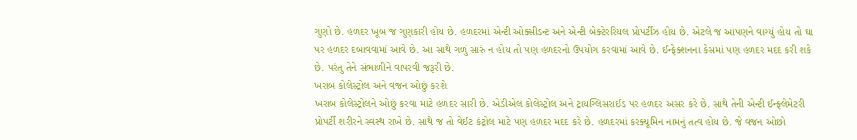ગુણો છે. હળદર ખૂબ જ ગુણકારી હોય છે. હળદરમાં એન્ટી ઓક્સીડન્ટ અને એન્ટી બેક્ટેરરિયલ પ્રોપર્ટીઝ હોય છે. એટલે જ આપણને વાગ્યું હોય તો ઘા પર હળદર દબાવવામાં આવે છે. આ સાથે ગળું સારું ન હોય તો પણ હળદરનો ઉપયોગ કરવામાં આવે છે. ઈન્ફેક્શનના કેસમાં પણ હળદર મદદ કરી શકે છે. પરંતુ તેને સંભાળીને વાપરવી જરૂરી છે.
ખરાબ કોલેસ્ટ્રોલ અને વજન ઓછું કરશે
ખરાબ કોલેસ્ટ્રોલને ઓછું કરવા માટે હળદર સારી છે. એડીએલ કોલેસ્ટ્રોલ અને ટ્રાયગ્લિસરાઈડ પર હળદર અસર કરે છે. સાથે તેની એન્ટી ઈન્ફ્લેમેટરી પ્રોપર્ટી શરીરને સ્વસ્થ રાખે છે. સાથે જ તો વેઈટ કંટ્રોલ માટે પણ હળદર મદદ કરે છે. હળદરમાં કરક્યૂમિન નામનું તત્વ હોય છે. જે વજન ઓછો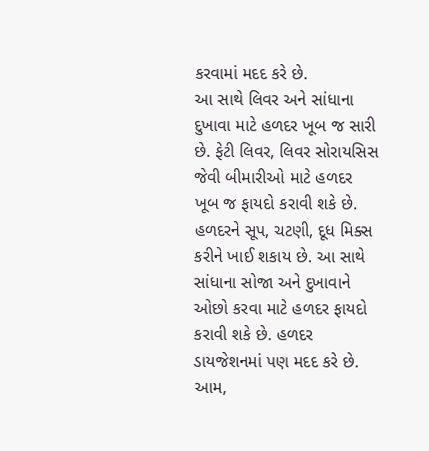કરવામાં મદદ કરે છે.
આ સાથે લિવર અને સાંધાના દુખાવા માટે હળદર ખૂબ જ સારી છે. ફેટી લિવર, લિવર સોરાયસિસ જેવી બીમારીઓ માટે હળદર ખૂબ જ ફાયદો કરાવી શકે છે. હળદરને સૂપ, ચટણી, દૂધ મિક્સ કરીને ખાઈ શકાય છે. આ સાથે સાંધાના સોજા અને દુખાવાને ઓછો કરવા માટે હળદર ફાયદો કરાવી શકે છે. હળદર ડાયજેશનમાં પણ મદદ કરે છે. આમ,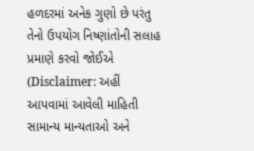હળદરમાં અનેક ગુણો છે પરંતુ તેનો ઉપયોગ નિષ્ણાંતોની સલાહ પ્રમાણે કરવો જોઈએ
(Disclaimer: અહીં આપવામાં આવેલી માહિતી સામાન્ય માન્યતાઓ અને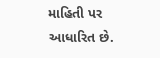માહિતી પર આધારિત છે.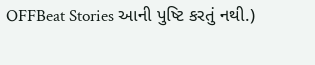OFFBeat Stories આની પુષ્ટિ કરતું નથી.)